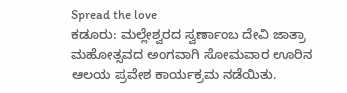Spread the love
ಕಡೂರು: ಮಲ್ಲೇಶ್ವರದ ಸ್ವರ್ಣಾಂಬ ದೇವಿ ಜಾತ್ರಾ ಮಹೋತ್ಸವದ ಅಂಗವಾಗಿ ಸೋಮವಾರ ಊರಿನ ಆಲಯ ಪ್ರವೇಶ ಕಾರ್ಯಕ್ರಮ ನಡೆಯಿತು.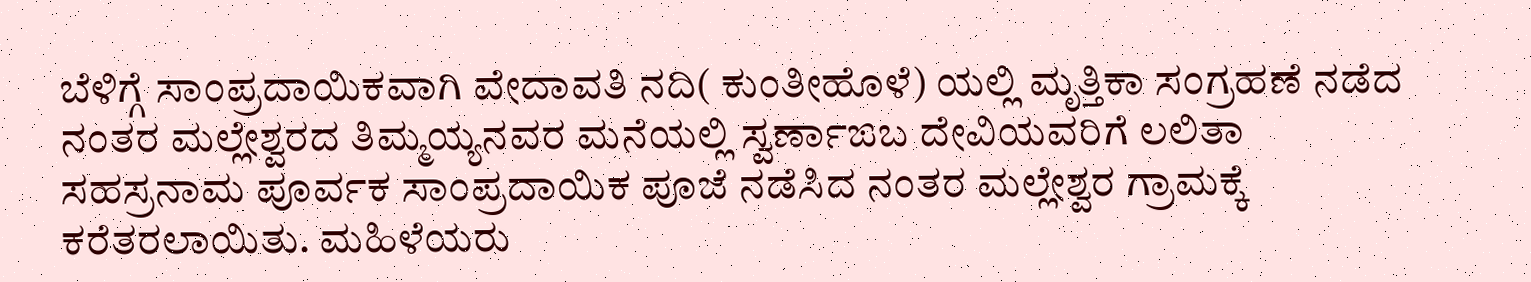ಬೆಳಿಗ್ಗೆ ಸಾಂಪ್ರದಾಯಿಕವಾಗಿ ವೇದಾವತಿ ನದಿ( ಕುಂತೀಹೊಳೆ) ಯಲ್ಲಿ ಮೃತ್ತಿಕಾ ಸಂಗ್ರಹಣೆ ನಡೆದ ನಂತರ ಮಲ್ಲೇಶ್ವರದ ತಿಮ್ಮಯ್ಯನವರ ಮನೆಯಲ್ಲಿ ಸ್ವರ್ಣಾಙಬ ದೇವಿಯವರಿಗೆ ಲಲಿತಾ ಸಹಸ್ರನಾಮ ಪೂರ್ವಕ ಸಾಂಪ್ರದಾಯಿಕ ಪೂಜೆ ನಡೆಸಿದ ನಂತರ ಮಲ್ಲೇಶ್ವರ ಗ್ರಾಮಕ್ಕೆ ಕರೆತರಲಾಯಿತು. ಮಹಿಳೆಯರು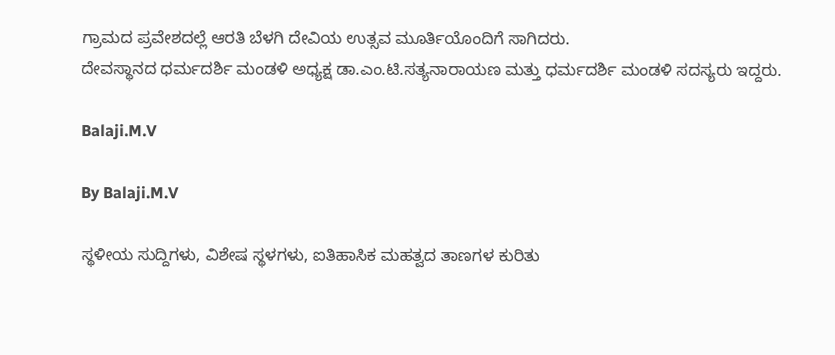ಗ್ರಾಮದ ಪ್ರವೇಶದಲ್ಲೆ ಆರತಿ ಬೆಳಗಿ ದೇವಿಯ ಉತ್ಸವ ಮೂರ್ತಿಯೊಂದಿಗೆ ಸಾಗಿದರು.
ದೇವಸ್ಥಾನದ ಧರ್ಮದರ್ಶಿ ಮಂಡಳಿ ಅಧ್ಯಕ್ಷ ಡಾ.ಎಂ.ಟಿ.ಸತ್ಯನಾರಾಯಣ ಮತ್ತು ಧರ್ಮದರ್ಶಿ ಮಂಡಳಿ ಸದಸ್ಯರು ಇದ್ದರು.

Balaji.M.V

By Balaji.M.V

ಸ್ಥಳೀಯ ಸುದ್ದಿಗಳು, ವಿಶೇಷ ಸ್ಥಳಗಳು, ಐತಿಹಾಸಿಕ ಮಹತ್ವದ ತಾಣಗಳ ಕುರಿತು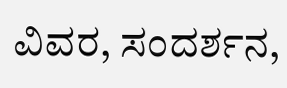ವಿವರ, ಸಂದರ್ಶನ,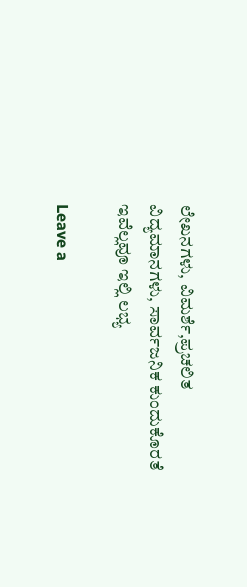ಲೇಖನಗಳು, ವಿಮರ್ಶೆ,ಪ್ರಚಲಿತ ವಿದ್ಯಮಾನಗಳು, ಸಾರ್ವಜನಿಕ ಕುಂದುಕೊರತೆ ಇವೆಲ್ಲವೂ ಇಲ್ಲಿ ಲಭ್ಯ

Leave a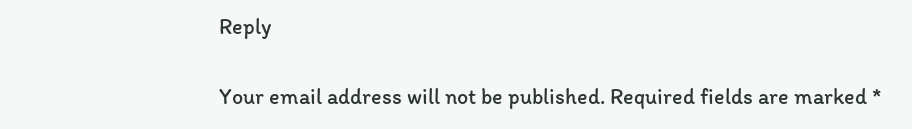Reply

Your email address will not be published. Required fields are marked *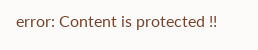error: Content is protected !!